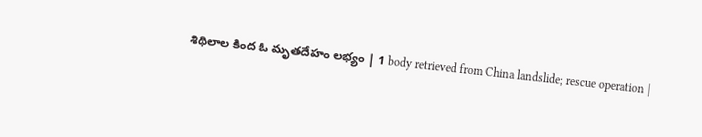శిథిలాల కింద ఓ మృతదేహం లభ్యం | 1 body retrieved from China landslide; rescue operation |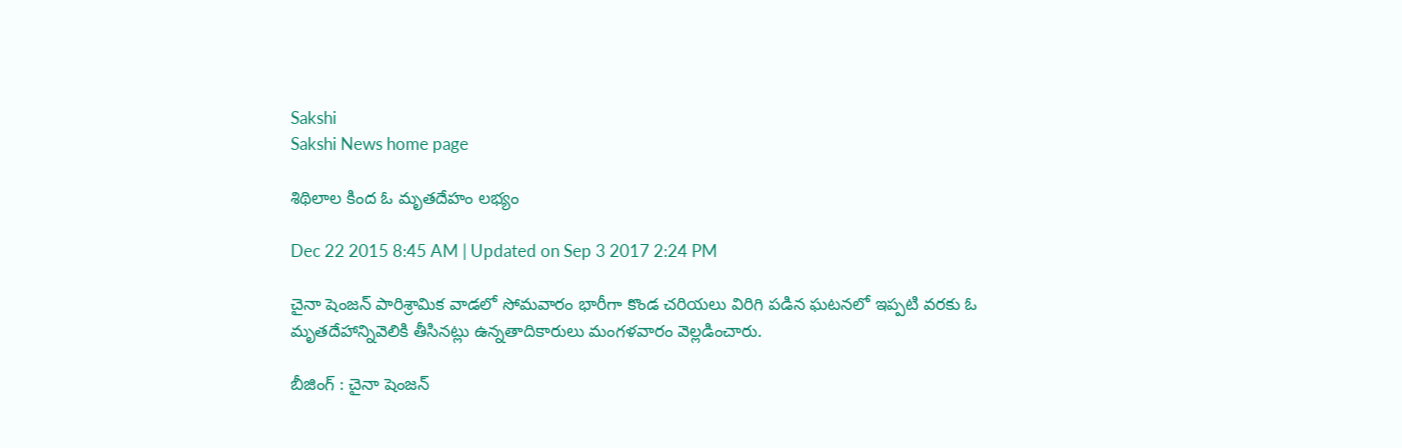Sakshi
Sakshi News home page

శిథిలాల కింద ఓ మృతదేహం లభ్యం

Dec 22 2015 8:45 AM | Updated on Sep 3 2017 2:24 PM

చైనా షెంజన్ పారిశ్రామిక వాడలో సోమవారం భారీగా కొండ చరియలు విరిగి పడిన ఘటనలో ఇప్పటి వరకు ఓ మృతదేహాన్నివెలికి తీసినట్లు ఉన్నతాదికారులు మంగళవారం వెల్లడించారు.

బీజింగ్ : చైనా షెంజన్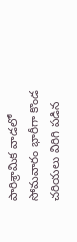పారిశ్రామిక వాడలో సోమవారం భారీగా కొండ చరియలు విరిగి పడిన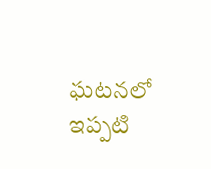ఘటనలో ఇప్పటి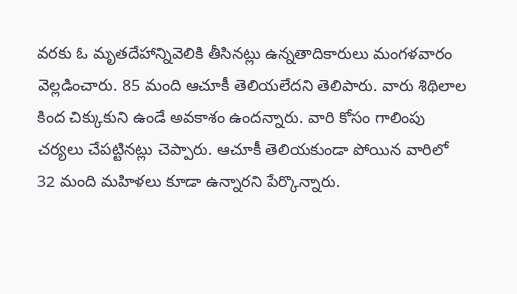వరకు ఓ మృతదేహాన్నివెలికి తీసినట్లు ఉన్నతాదికారులు మంగళవారం వెల్లడించారు. 85 మంది ఆచూకీ తెలియలేదని తెలిపారు. వారు శిథిలాల కింద చిక్కుకుని ఉండే అవకాశం ఉందన్నారు. వారి కోసం గాలింపు చర్యలు చేపట్టినట్లు చెప్పారు. ఆచూకీ తెలియకుండా పోయిన వారిలో 32 మంది మహిళలు కూడా ఉన్నారని పేర్కొన్నారు.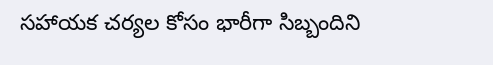సహాయక చర్యల కోసం భారీగా సిబ్బందిని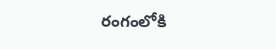రంగంలోకి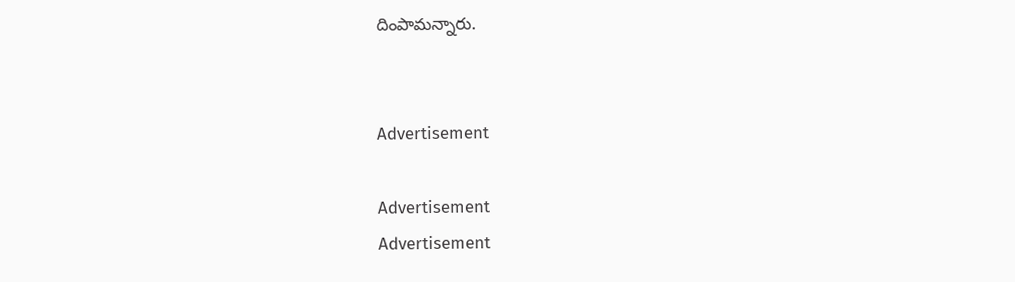దింపామన్నారు.


Advertisement

Advertisement
Advertisement